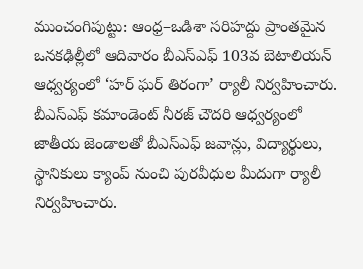ముంచంగిపుట్టు: ఆంధ్ర–ఒడిశా సరిహద్దు ప్రాంతమైన ఒనకఢిల్లీలో ఆదివారం బీఎస్ఎఫ్ 103వ బెటాలియన్ ఆధ్వర్యంలో ‘హర్ ఘర్ తిరంగా’ ర్యాలీ నిర్వహించారు. బీఎస్ఎఫ్ కమాండెంట్ నీరజ్ చౌదరి ఆధ్వర్యంలో జాతీయ జెండాలతో బీఎస్ఎఫ్ జవాన్లు, విద్యార్థులు, స్థానికులు క్యాంప్ నుంచి పురవీధుల మీదుగా ర్యాలీ నిర్వహించారు.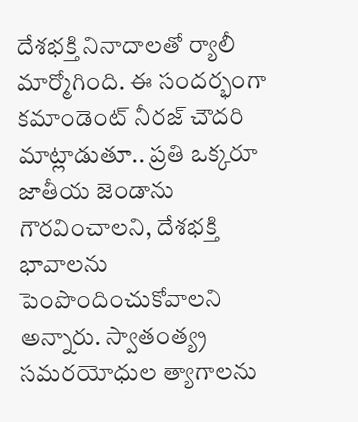దేశభక్తి నినాదాలతో ర్యాలీ మార్మోగింది. ఈ సందర్భంగా కమాండెంట్ నీరజ్ చౌదరి మాట్లాడుతూ.. ప్రతి ఒక్కరూ జాతీయ జెండాను గౌరవించాలని, దేశభక్తి భావాలను పెంపొందించుకోవాలని అన్నారు. స్వాతంత్య్ర సమరయోధుల త్యాగాలను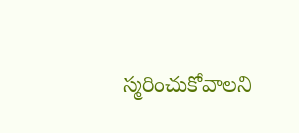స్మరించుకోవాలని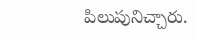పిలుపునిచ్చారు.